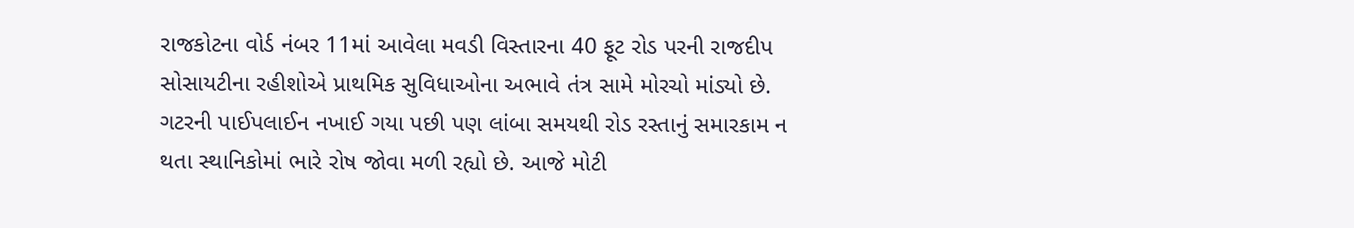રાજકોટના વોર્ડ નંબર 11માં આવેલા મવડી વિસ્તારના 40 ફૂટ રોડ પરની રાજદીપ સોસાયટીના રહીશોએ પ્રાથમિક સુવિધાઓના અભાવે તંત્ર સામે મોરચો માંડ્યો છે. ગટરની પાઈપલાઈન નખાઈ ગયા પછી પણ લાંબા સમયથી રોડ રસ્તાનું સમારકામ ન થતા સ્થાનિકોમાં ભારે રોષ જોવા મળી રહ્યો છે. આજે મોટી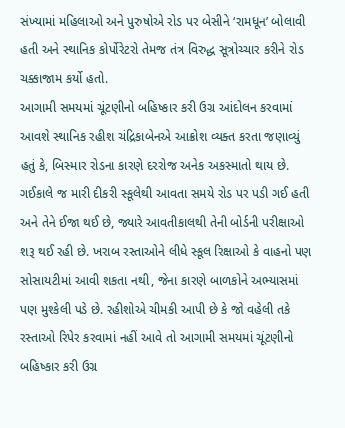સંખ્યામાં મહિલાઓ અને પુરુષોએ રોડ પર બેસીને ‘રામધૂન’ બોલાવી હતી અને સ્થાનિક કોર્પોરેટરો તેમજ તંત્ર વિરુદ્ધ સૂત્રોચ્ચાર કરીને રોડ ચક્કાજામ કર્યો હતો.
આગામી સમયમાં ચૂંટણીનો બહિષ્કાર કરી ઉગ્ર આંદોલન કરવામાં આવશે સ્થાનિક રહીશ ચંદ્રિકાબેનએ આક્રોશ વ્યક્ત કરતા જણાવ્યું હતું કે, બિસ્માર રોડના કારણે દરરોજ અનેક અકસ્માતો થાય છે. ગઈકાલે જ મારી દીકરી સ્કૂલેથી આવતા સમયે રોડ પર પડી ગઈ હતી અને તેને ઈજા થઈ છે, જ્યારે આવતીકાલથી તેની બોર્ડની પરીક્ષાઓ શરૂ થઈ રહી છે. ખરાબ રસ્તાઓને લીધે સ્કૂલ રિક્ષાઓ કે વાહનો પણ સોસાયટીમાં આવી શકતા નથી, જેના કારણે બાળકોને અભ્યાસમાં પણ મુશ્કેલી પડે છે. રહીશોએ ચીમકી આપી છે કે જો વહેલી તકે રસ્તાઓ રિપેર કરવામાં નહીં આવે તો આગામી સમયમાં ચૂંટણીનો બહિષ્કાર કરી ઉગ્ર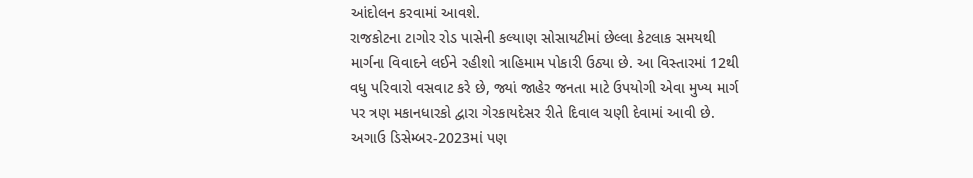આંદોલન કરવામાં આવશે.
રાજકોટના ટાગોર રોડ પાસેની કલ્યાણ સોસાયટીમાં છેલ્લા કેટલાક સમયથી માર્ગના વિવાદને લઈને રહીશો ત્રાહિમામ પોકારી ઉઠ્યા છે. આ વિસ્તારમાં 12થી વધુ પરિવારો વસવાટ કરે છે, જ્યાં જાહેર જનતા માટે ઉપયોગી એવા મુખ્ય માર્ગ પર ત્રણ મકાનધારકો દ્વારા ગેરકાયદેસર રીતે દિવાલ ચણી દેવામાં આવી છે. અગાઉ ડિસેમ્બર-2023માં પણ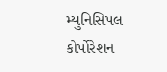મ્યુનિસિપલ કોર્પોરેશન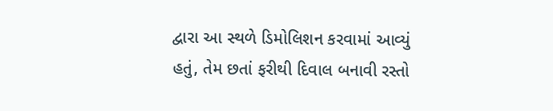દ્વારા આ સ્થળે ડિમોલિશન કરવામાં આવ્યું હતું, તેમ છતાં ફરીથી દિવાલ બનાવી રસ્તો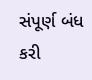સંપૂર્ણ બંધ કરી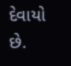દેવાયો છે.